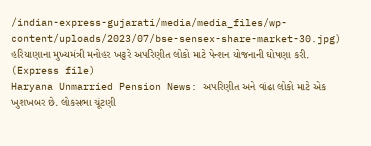/indian-express-gujarati/media/media_files/wp-content/uploads/2023/07/bse-sensex-share-market-30.jpg)
હરિયાણાના મુખ્યમંત્રી મનોહર ખટ્ટરે અપરિણીત લોકો માટે પેન્શન યોજનાની ઘોષણા કરી. (Express file)
Haryana Unmarried Pension News: અપરિણીત અને વાંઢા લોકો માટે એક ખુશખબર છે. લોકસભા ચૂંટણી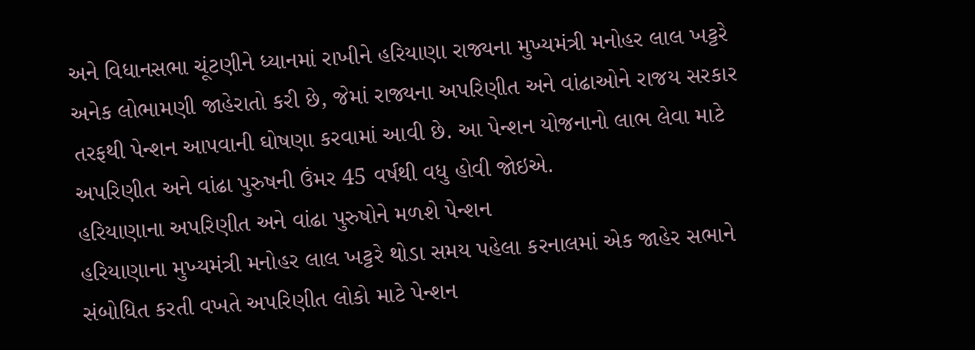અને વિધાનસભા ચૂંટણીને ધ્યાનમાં રાખીને હરિયાણા રાજ્યના મુખ્યમંત્રી મનોહર લાલ ખટ્ટરે અનેક લોભામણી જાહેરાતો કરી છે, જેમાં રાજ્યના અપરિણીત અને વાંઢાઓને રાજય સરકાર તરફથી પેન્શન આપવાની ઘોષણા કરવામાં આવી છે. આ પેન્શન યોજનાનો લાભ લેવા માટે અપરિણીત અને વાંઢા પુરુષની ઉંમર 45 વર્ષથી વધુ હોવી જોઇએ.
હરિયાણાના અપરિણીત અને વાંઢા પુરુષોને મળશે પેન્શન
હરિયાણાના મુખ્યમંત્રી મનોહર લાલ ખટ્ટરે થોડા સમય પહેલા કરનાલમાં એક જાહેર સભાને સંબોધિત કરતી વખતે અપરિણીત લોકો માટે પેન્શન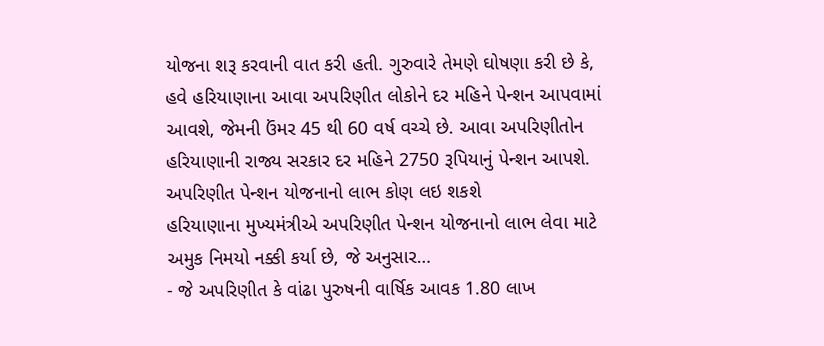યોજના શરૂ કરવાની વાત કરી હતી. ગુરુવારે તેમણે ઘોષણા કરી છે કે, હવે હરિયાણાના આવા અપરિણીત લોકોને દર મહિને પેન્શન આપવામાં આવશે, જેમની ઉંમર 45 થી 60 વર્ષ વચ્ચે છે. આવા અપરિણીતોન હરિયાણાની રાજ્ય સરકાર દર મહિને 2750 રૂપિયાનું પેન્શન આપશે.
અપરિણીત પેન્શન યોજનાનો લાભ કોણ લઇ શકશે
હરિયાણાના મુખ્યમંત્રીએ અપરિણીત પેન્શન યોજનાનો લાભ લેવા માટે અમુક નિમયો નક્કી કર્યા છે, જે અનુસાર…
- જે અપરિણીત કે વાંઢા પુરુષની વાર્ષિક આવક 1.80 લાખ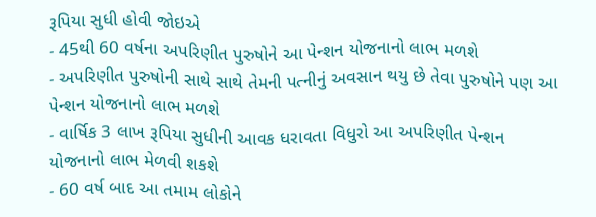રૂપિયા સુધી હોવી જોઇએ
- 45થી 60 વર્ષના અપરિણીત પુરુષોને આ પેન્શન યોજનાનો લાભ મળશે
- અપરિણીત પુરુષોની સાથે સાથે તેમની પત્નીનું અવસાન થયુ છે તેવા પુરુષોને પણ આ પેન્શન યોજનાનો લાભ મળશે
- વાર્ષિક 3 લાખ રૂપિયા સુધીની આવક ધરાવતા વિધુરો આ અપરિણીત પેન્શન યોજનાનો લાભ મેળવી શકશે
- 60 વર્ષ બાદ આ તમામ લોકોને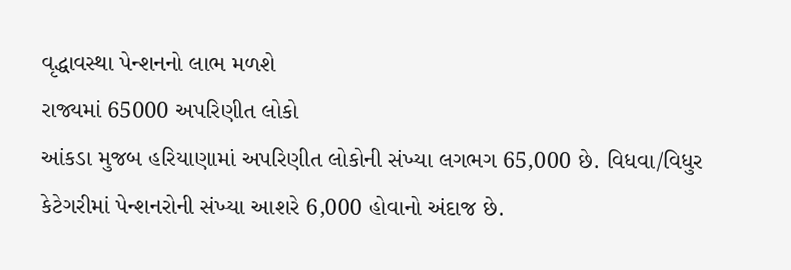વૃદ્ધાવસ્થા પેન્શનનો લાભ મળશે
રાજ્યમાં 65000 અપરિણીત લોકો
આંકડા મુજબ હરિયાણામાં અપરિણીત લોકોની સંખ્યા લગભગ 65,000 છે. વિધવા/વિધુર કેટેગરીમાં પેન્શનરોની સંખ્યા આશરે 6,000 હોવાનો અંદાજ છે.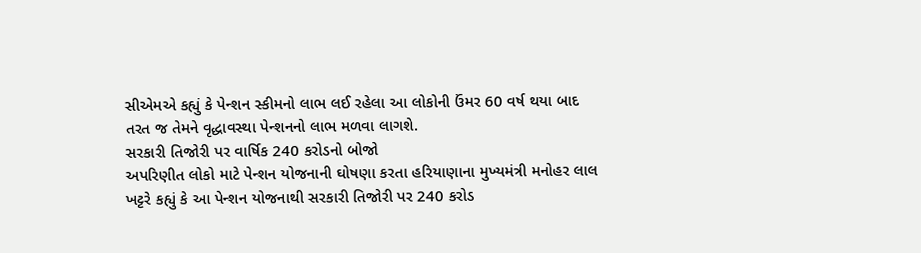સીએમએ કહ્યું કે પેન્શન સ્કીમનો લાભ લઈ રહેલા આ લોકોની ઉંમર 60 વર્ષ થયા બાદ તરત જ તેમને વૃદ્ધાવસ્થા પેન્શનનો લાભ મળવા લાગશે.
સરકારી તિજોરી પર વાર્ષિક 240 કરોડનો બોજો
અપરિણીત લોકો માટે પેન્શન યોજનાની ઘોષણા કરતા હરિયાણાના મુખ્યમંત્રી મનોહર લાલ ખટ્ટરે કહ્યું કે આ પેન્શન યોજનાથી સરકારી તિજોરી પર 240 કરોડ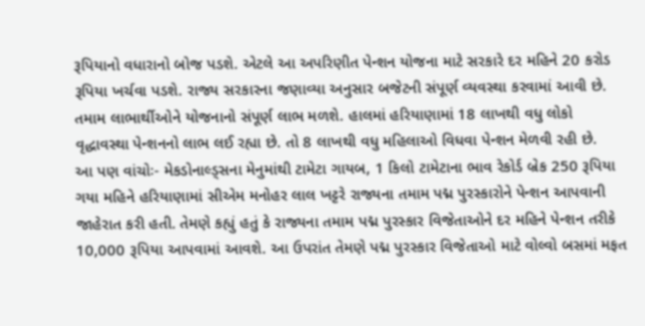રૂપિયાનો વધારાનો બોજ પડશે. એટલે આ અપરિણીત પેન્શન યોજના માટે સરકારે દર મહિને 20 કરોડ રૂપિયા ખર્ચવા પડશે. રાજ્ય સરકારના જણાવ્યા અનુસાર બજેટની સંપૂર્ણ વ્યવસ્થા કરવામાં આવી છે. તમામ લાભાર્થીઓને યોજનાનો સંપૂર્ણ લાભ મળશે. હાલમાં હરિયાણામાં 18 લાખથી વધુ લોકો વૃદ્ધાવસ્થા પેન્શનનો લાભ લઈ રહ્યા છે. તો 8 લાખથી વધુ મહિલાઓ વિધવા પેન્શન મેળવી રહી છે.
આ પણ વાંચોઃ- મેકડોનાલ્ડ્સના મેનુમાંથી ટામેટા ગાયબ, 1 કિલો ટામેટાના ભાવ રેકોર્ડ બ્રેક 250 રૂપિયા
ગયા મહિને હરિયાણામાં સીએમ મનોહર લાલ ખટ્ટરે રાજ્યના તમામ પદ્મ પુરસ્કારોને પેન્શન આપવાની જાહેરાત કરી હતી. તેમણે કહ્યું હતું કે રાજ્યના તમામ પદ્મ પુરસ્કાર વિજેતાઓને દર મહિને પેન્શન તરીકે 10,000 રૂપિયા આપવામાં આવશે. આ ઉપરાંત તેમણે પદ્મ પુરસ્કાર વિજેતાઓ માટે વોલ્વો બસમાં મફત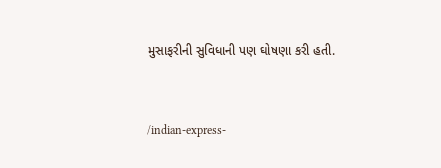મુસાફરીની સુવિધાની પણ ઘોષણા કરી હતી.


/indian-express-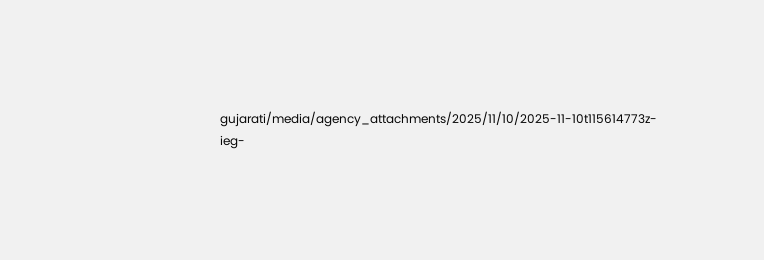gujarati/media/agency_attachments/2025/11/10/2025-11-10t115614773z-ieg-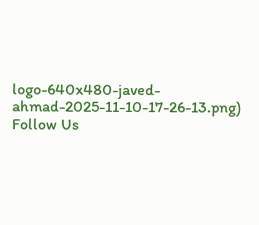logo-640x480-javed-ahmad-2025-11-10-17-26-13.png)
Follow Us